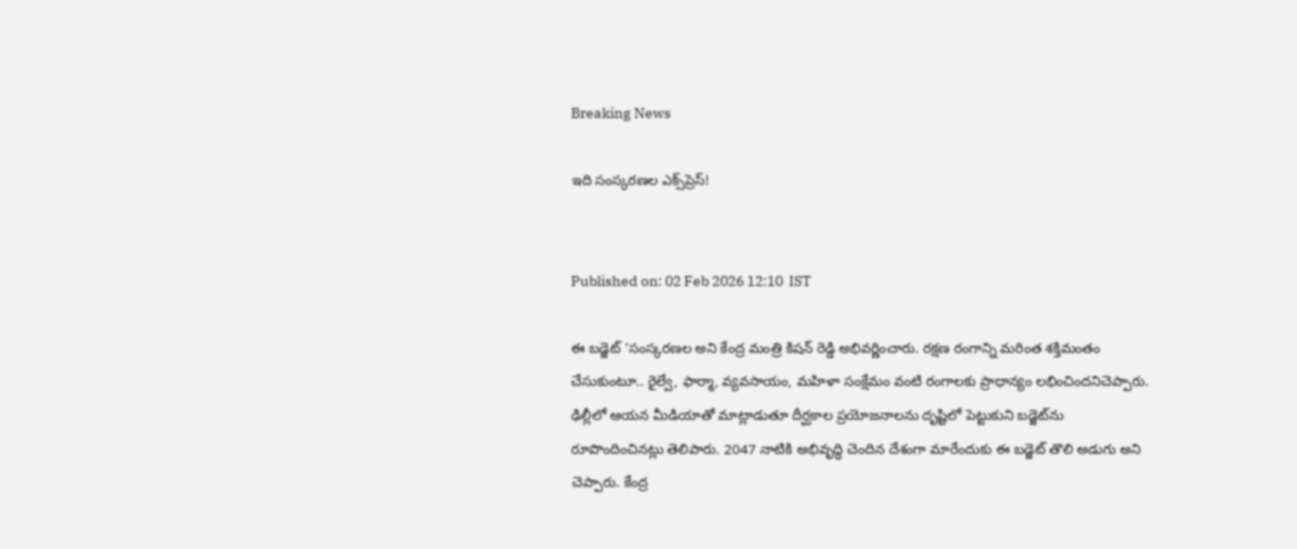Breaking News

ఇది సంస్కరణల ఎక్స్‌ప్రెస్‌!


Published on: 02 Feb 2026 12:10  IST

ఈ బడ్జెట్‌ ‘సంస్కరణల అని కేంద్ర మంత్రి కిషన్‌ రెడ్డి అభివర్ణించారు. రక్షణ రంగాన్ని మరింత శక్తిమంతం చేసుకుంటూ.. రైల్వే, ఫార్మా, వ్యవసాయం, మహిళా సంక్షేమం వంటి రంగాలకు ప్రాధాన్యం లభించిందనిచెప్పారు. ఢిల్లీలో ఆయన మీడియాతో మాట్లాడుతూ దీర్ఘకాల ప్రయోజనాలను దృష్టిలో పెట్టుకుని బడ్జెట్‌ను రూపొందించినట్లు తెలిపారు. 2047 నాటికి అభివృద్ధి చెందిన దేశంగా మారేందుకు ఈ బడ్జెట్‌ తొలి అడుగు అని చెప్పారు. కేంద్ర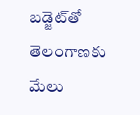బడ్జెట్‌తో తెలంగాణకు మేలు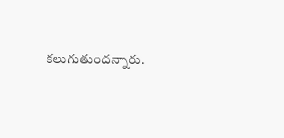కలుగుతుందన్నారు.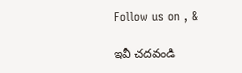Follow us on , &

ఇవీ చదవండి